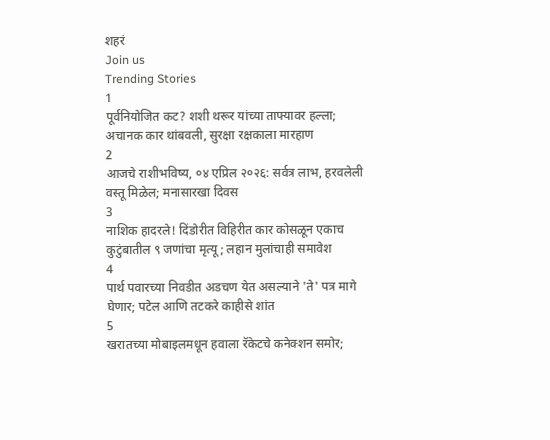शहरं
Join us
Trending Stories
1
पूर्वनियोजित कट? शशी थरूर यांच्या ताफ्यावर हल्ला; अचानक कार थांबवली, सुरक्षा रक्षकाला मारहाण
2
आजचे राशीभविष्य, ०४ एप्रिल २०२६: सर्वत्र लाभ, हरवलेली वस्तू मिळेल; मनासारखा दिवस
3
नाशिक हादरले! दिंडोरीत विहिरीत कार कोसळून एकाच कुटुंबातील ९ जणांचा मृत्यू; लहान मुलांचाही समावेश
4
पार्थ पवारच्या निवडीत अडचण येत असल्याने 'ते' पत्र मागे घेणार; पटेल आणि तटकरे काहीसे शांत
5
खरातच्या मोबाइलमधून हवाला रॅकेटचे कनेक्शन समोर;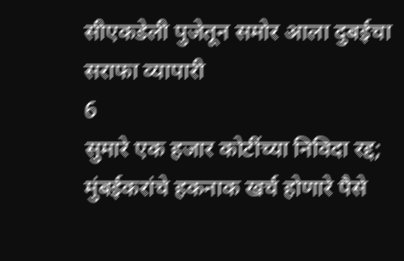सीएकडेली पुजेतून समोर आला दुबईचा सराफा व्यापारी
6
सुमारे एक हजार कोटींच्या निविदा रद्द; मुंबईकरांचे हकनाक खर्च होणारे पैसे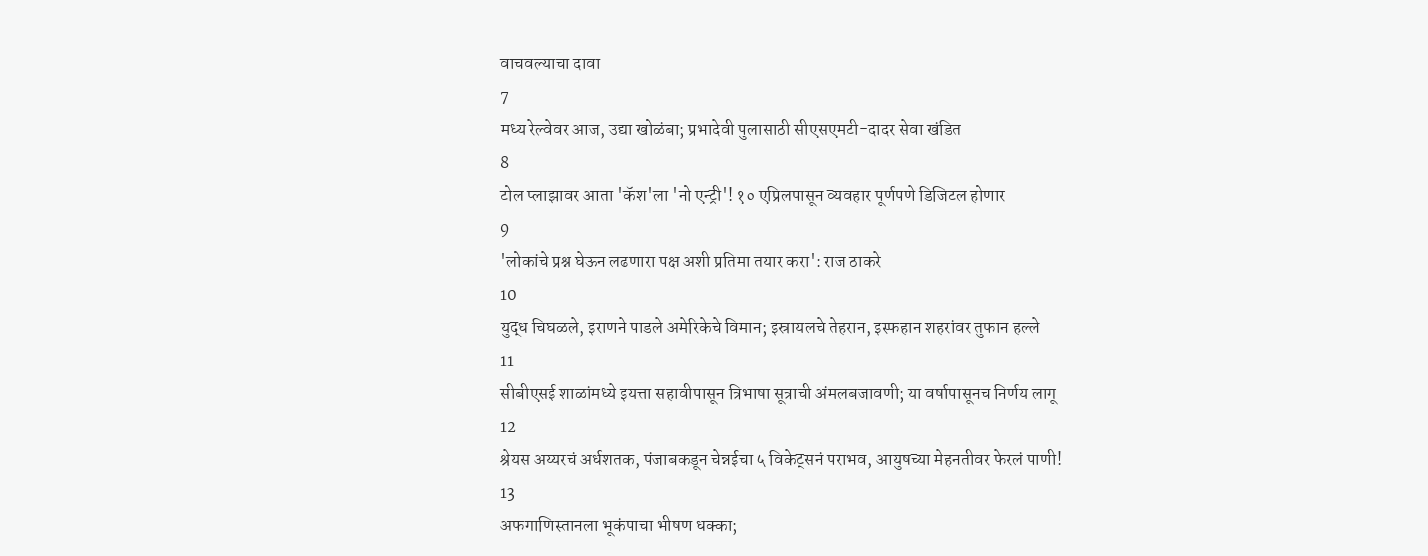वाचवल्याचा दावा
7
मध्य रेल्वेवर आज, उद्या खोळंबा; प्रभादेवी पुलासाठी सीएसएमटी-दादर सेवा खंडित
8
टोल प्लाझावर आता 'कॅश'ला 'नो एन्ट्री'! १० एप्रिलपासून व्यवहार पूर्णपणे डिजिटल होणार
9
'लोकांचे प्रश्न घेऊन लढणारा पक्ष अशी प्रतिमा तयार करा': राज ठाकरे
10
युद्ध चिघळले, इराणने पाडले अमेरिकेचे विमान; इस्रायलचे तेहरान, इस्फहान शहरांवर तुफान हल्ले
11
सीबीएसई शाळांमध्ये इयत्ता सहावीपासून त्रिभाषा सूत्राची अंमलबजावणी; या वर्षापासूनच निर्णय लागू
12
श्रेयस अय्यरचं अर्धशतक, पंजाबकडून चेन्नईचा ५ विकेट्सनं पराभव, आयुषच्या मेहनतीवर फेरलं पाणी!
13
अफगाणिस्तानला भूकंपाचा भीषण धक्का;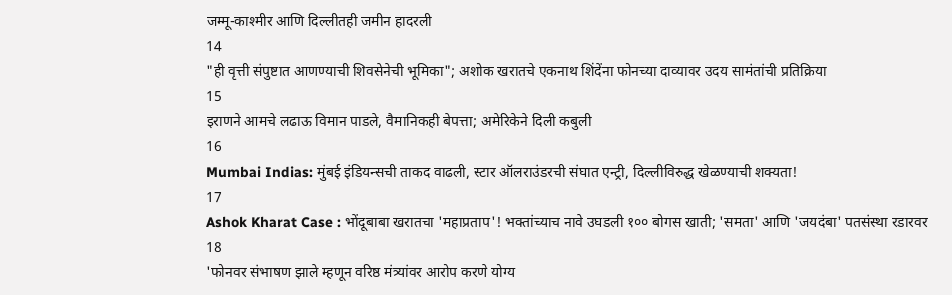जम्मू-काश्मीर आणि दिल्लीतही जमीन हादरली
14
"ही वृत्ती संपुष्टात आणण्याची शिवसेनेची भूमिका"; अशोक खरातचे एकनाथ शिंदेंना फोनच्या दाव्यावर उदय सामंतांची प्रतिक्रिया
15
इराणने आमचे लढाऊ विमान पाडले, वैमानिकही बेपत्ता; अमेरिकेने दिली कबुली
16
Mumbai Indias: मुंबई इंडियन्सची ताकद वाढली, स्टार ऑलराउंडरची संघात एन्ट्री, दिल्लीविरुद्ध खेळण्याची शक्यता!
17
Ashok Kharat Case : भोंदूबाबा खरातचा 'महाप्रताप'! भक्तांच्याच नावे उघडली १०० बोगस खाती; 'समता' आणि 'जयदंबा' पतसंस्था रडारवर
18
'फोनवर संभाषण झाले म्हणून वरिष्ठ मंत्र्यांवर आरोप करणे योग्य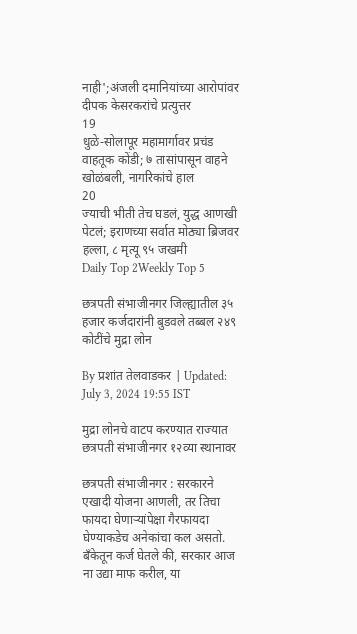नाही';अंजली दमानियांच्या आरोपांवर दीपक केसरकरांचे प्रत्युत्तर
19
धुळे-सोलापूर महामार्गावर प्रचंड वाहतूक कोंडी; ७ तासांपासून वाहने खोळंबली, नागरिकांचे हाल
20
ज्याची भीती तेच घडलं, युद्ध आणखी पेटलं; इराणच्या सर्वात मोठ्या ब्रिजवर हल्ला, ८ मृत्यू ९५ जखमी
Daily Top 2Weekly Top 5

छत्रपती संभाजीनगर जिल्ह्यातील ३५ हजार कर्जदारांनी बुडवले तब्बल २४९ कोटींचे मुद्रा लोन

By प्रशांत तेलवाडकर | Updated: July 3, 2024 19:55 IST

मुद्रा लोनचे वाटप करण्यात राज्यात छत्रपती संभाजीनगर १२व्या स्थानावर

छत्रपती संभाजीनगर : सरकारने एखादी योजना आणली, तर तिचा फायदा घेणाऱ्यांपेक्षा गैरफायदा घेण्याकडेच अनेकांचा कल असतो. बँकेतून कर्ज घेतले की, सरकार आज ना उद्या माफ करील, या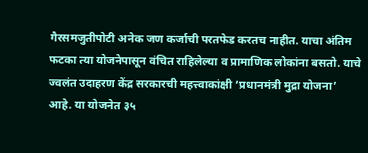गैरसमजुतीपोटी अनेक जण कर्जाची परतफेड करतच नाहीत. याचा अंतिम फटका त्या योजनेपासून वंचित राहिलेल्या व प्रामाणिक लोकांना बसतो. याचे ज्वलंत उदाहरण केंद्र सरकारची महत्त्वाकांक्षी ‘प्रधानमंत्री मुद्रा योजना’ आहे. या योजनेत ३५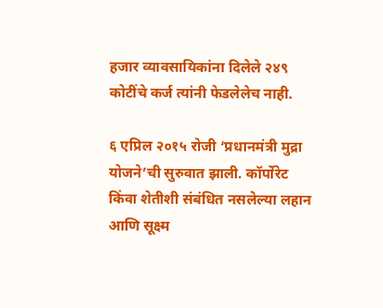हजार व्यावसायिकांना दिलेले २४९ कोटींचे कर्ज त्यांनी फेडलेलेच नाही.

६ एप्रिल २०१५ रोजी ‘प्रधानमंत्री मुद्रा योजने’ची सुरुवात झाली. कॉर्पोरेट किंवा शेतीशी संबंधित नसलेल्या लहान आणि सूक्ष्म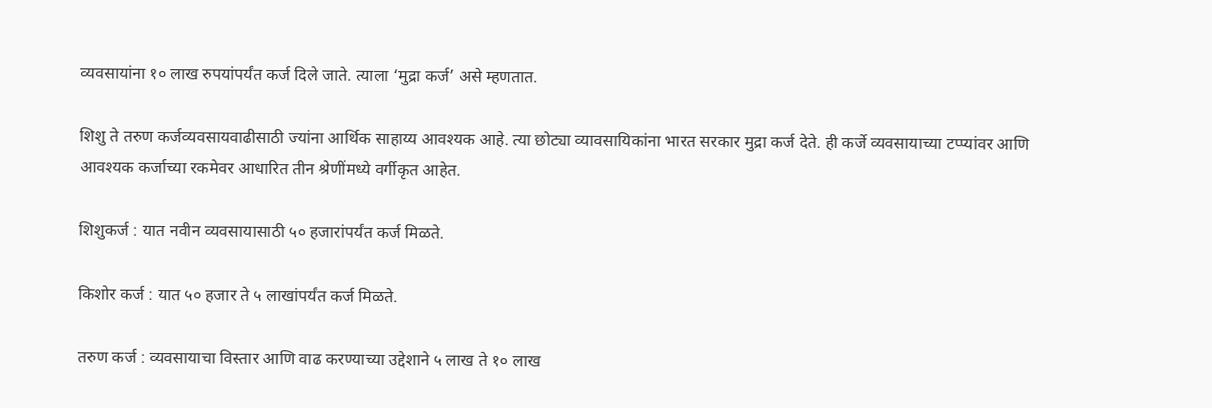व्यवसायांना १० लाख रुपयांपर्यंत कर्ज दिले जाते. त्याला ‘मुद्रा कर्ज’ असे म्हणतात.

शिशु ते तरुण कर्जव्यवसायवाढीसाठी ज्यांना आर्थिक साहाय्य आवश्यक आहे. त्या छोट्या व्यावसायिकांना भारत सरकार मुद्रा कर्ज देते. ही कर्जे व्यवसायाच्या टप्प्यांवर आणि आवश्यक कर्जाच्या रकमेवर आधारित तीन श्रेणींमध्ये वर्गीकृत आहेत.

शिशुकर्ज : यात नवीन व्यवसायासाठी ५० हजारांपर्यंत कर्ज मिळते.

किशोर कर्ज : यात ५० हजार ते ५ लाखांपर्यंत कर्ज मिळते.

तरुण कर्ज : व्यवसायाचा विस्तार आणि वाढ करण्याच्या उद्देशाने ५ लाख ते १० लाख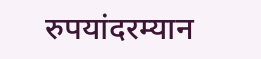रुपयांदरम्यान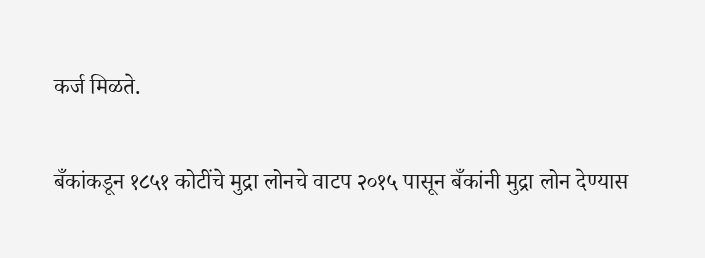कर्ज मिळते.

बँकांकडून १८५१ कोटींचे मुद्रा लोनचे वाटप २०१५ पासून बँकांनी मुद्रा लोन देण्यास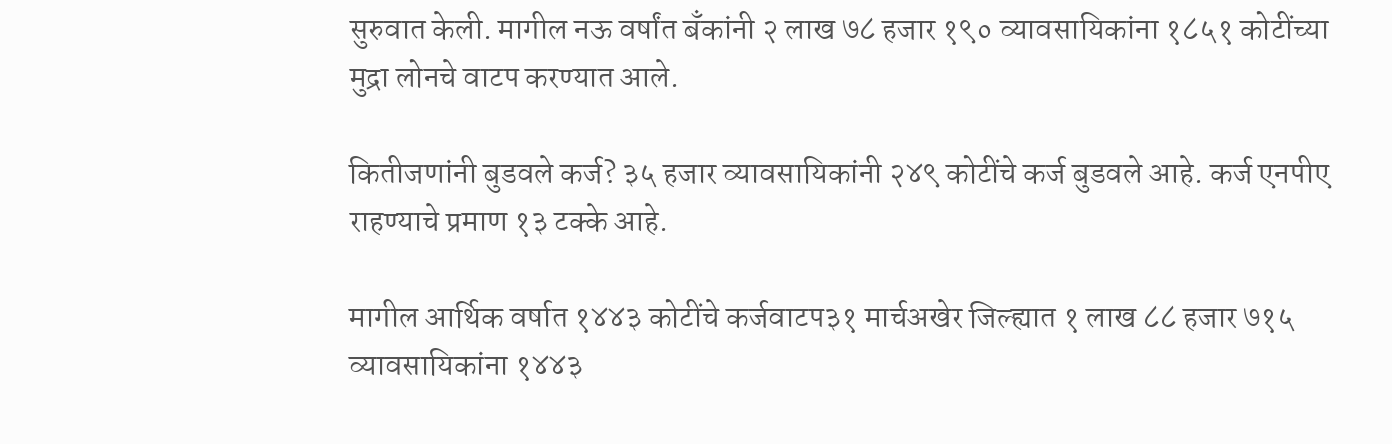सुरुवात केली. मागील नऊ वर्षांत बँकांनी २ लाख ७८ हजार १९० व्यावसायिकांना १८५१ कोटींच्या मुद्रा लोनचे वाटप करण्यात आले.

कितीजणांनी बुडवले कर्ज? ३५ हजार व्यावसायिकांनी २४९ कोटींचे कर्ज बुडवले आहे. कर्ज एनपीए राहण्याचे प्रमाण १३ टक्के आहे.

मागील आर्थिक वर्षात १४४३ कोटींचे कर्जवाटप३१ मार्चअखेर जिल्ह्यात १ लाख ८८ हजार ७१५ व्यावसायिकांना १४४३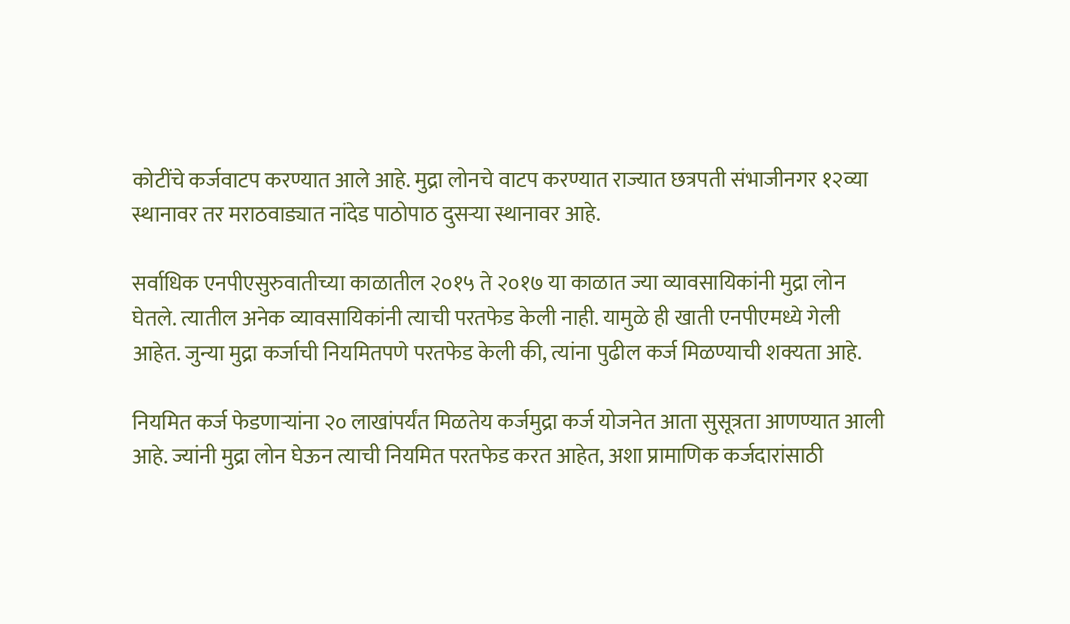कोटींचे कर्जवाटप करण्यात आले आहे. मुद्रा लोनचे वाटप करण्यात राज्यात छत्रपती संभाजीनगर १२व्या स्थानावर तर मराठवाड्यात नांदेड पाठोपाठ दुसऱ्या स्थानावर आहे.

सर्वाधिक एनपीएसुरुवातीच्या काळातील २०१५ ते २०१७ या काळात ज्या व्यावसायिकांनी मुद्रा लोन घेतले. त्यातील अनेक व्यावसायिकांनी त्याची परतफेड केली नाही. यामुळे ही खाती एनपीएमध्ये गेली आहेत. जुन्या मुद्रा कर्जाची नियमितपणे परतफेड केली की, त्यांना पुढील कर्ज मिळण्याची शक्यता आहे.

नियमित कर्ज फेडणाऱ्यांना २० लाखांपर्यंत मिळतेय कर्जमुद्रा कर्ज योजनेत आता सुसूत्रता आणण्यात आली आहे. ज्यांनी मुद्रा लोन घेऊन त्याची नियमित परतफेड करत आहेत, अशा प्रामाणिक कर्जदारांसाठी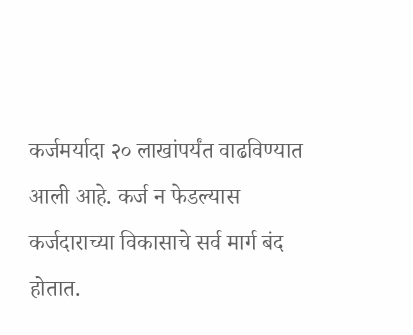कर्जमर्यादा २० लाखांपर्यंत वाढविण्यात आली आहे. कर्ज न फेडल्यास कर्जदाराच्या विकासाचे सर्व मार्ग बंद होतात.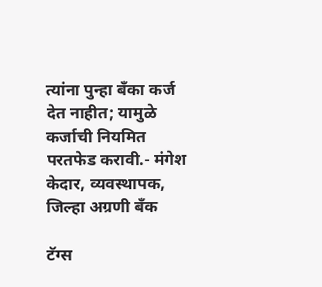त्यांना पुन्हा बँका कर्ज देत नाहीत; यामुळे कर्जाची नियमित परतफेड करावी.- मंगेश केदार, व्यवस्थापक, जिल्हा अग्रणी बँक

टॅग्स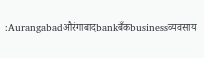:Aurangabadऔरंगाबादbankबँकbusinessव्यवसाय